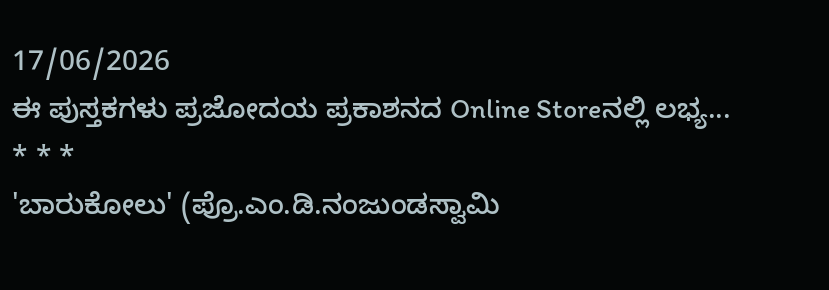17/06/2026
ಈ ಪುಸ್ತಕಗಳು ಪ್ರಜೋದಯ ಪ್ರಕಾಶನದ Online Storeನಲ್ಲಿ ಲಭ್ಯ...
* * *
'ಬಾರುಕೋಲು' (ಪ್ರೊ.ಎಂ.ಡಿ.ನಂಜುಂಡಸ್ವಾಮಿ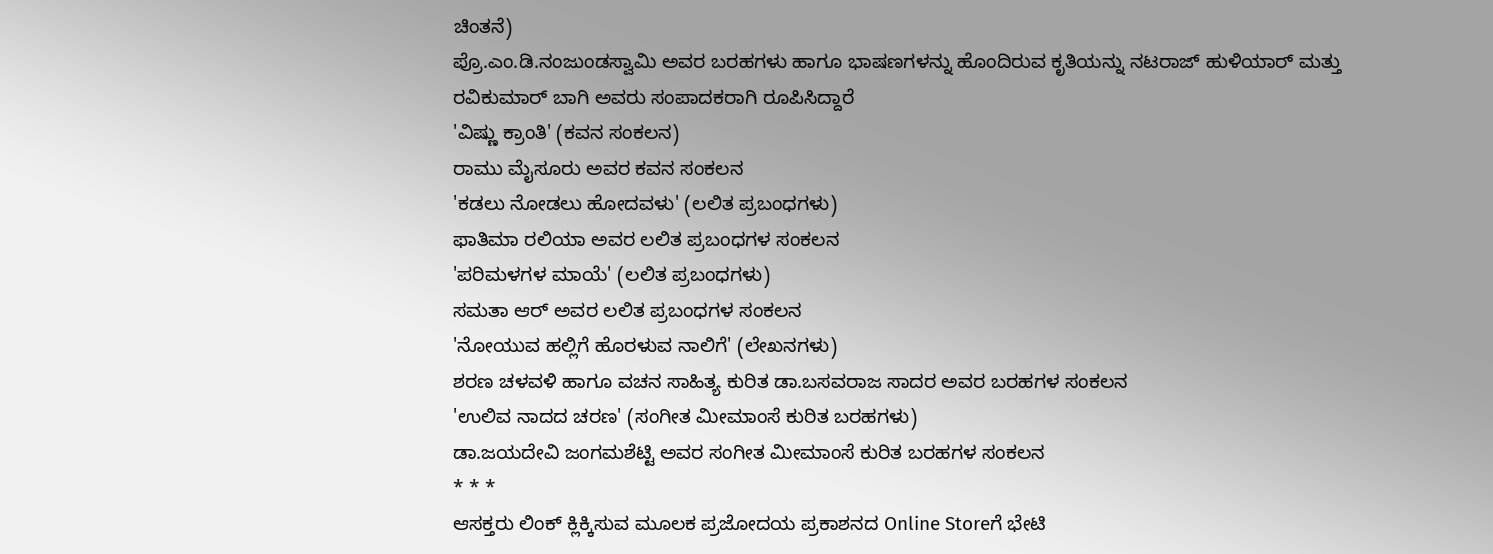ಚಿಂತನೆ)
ಪ್ರೊ.ಎಂ.ಡಿ.ನಂಜುಂಡಸ್ವಾಮಿ ಅವರ ಬರಹಗಳು ಹಾಗೂ ಭಾಷಣಗಳನ್ನು ಹೊಂದಿರುವ ಕೃತಿಯನ್ನು ನಟರಾಜ್ ಹುಳಿಯಾರ್ ಮತ್ತು ರವಿಕುಮಾರ್ ಬಾಗಿ ಅವರು ಸಂಪಾದಕರಾಗಿ ರೂಪಿಸಿದ್ದಾರೆ
'ವಿಷ್ಣು ಕ್ರಾಂತಿ' (ಕವನ ಸಂಕಲನ)
ರಾಮು ಮೈಸೂರು ಅವರ ಕವನ ಸಂಕಲನ
'ಕಡಲು ನೋಡಲು ಹೋದವಳು' (ಲಲಿತ ಪ್ರಬಂಧಗಳು)
ಫಾತಿಮಾ ರಲಿಯಾ ಅವರ ಲಲಿತ ಪ್ರಬಂಧಗಳ ಸಂಕಲನ
'ಪರಿಮಳಗಳ ಮಾಯೆ' (ಲಲಿತ ಪ್ರಬಂಧಗಳು)
ಸಮತಾ ಆರ್ ಅವರ ಲಲಿತ ಪ್ರಬಂಧಗಳ ಸಂಕಲನ
'ನೋಯುವ ಹಲ್ಲಿಗೆ ಹೊರಳುವ ನಾಲಿಗೆ' (ಲೇಖನಗಳು)
ಶರಣ ಚಳವಳಿ ಹಾಗೂ ವಚನ ಸಾಹಿತ್ಯ ಕುರಿತ ಡಾ.ಬಸವರಾಜ ಸಾದರ ಅವರ ಬರಹಗಳ ಸಂಕಲನ
'ಉಲಿವ ನಾದದ ಚರಣ' (ಸಂಗೀತ ಮೀಮಾಂಸೆ ಕುರಿತ ಬರಹಗಳು)
ಡಾ.ಜಯದೇವಿ ಜಂಗಮಶೆಟ್ಟಿ ಅವರ ಸಂಗೀತ ಮೀಮಾಂಸೆ ಕುರಿತ ಬರಹಗಳ ಸಂಕಲನ
* * *
ಆಸಕ್ತರು ಲಿಂಕ್ ಕ್ಲಿಕ್ಕಿಸುವ ಮೂಲಕ ಪ್ರಜೋದಯ ಪ್ರಕಾಶನದ Online Storeಗೆ ಭೇಟಿ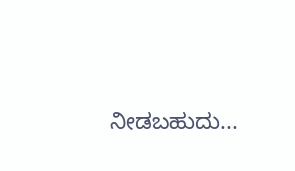ನೀಡಬಹುದು...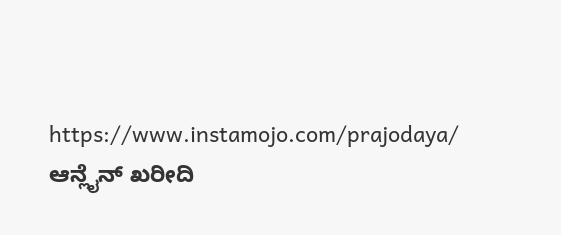https://www.instamojo.com/prajodaya/
ಆನ್ಲೈನ್ ಖರೀದಿ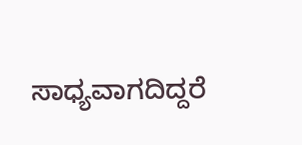ಸಾಧ್ಯವಾಗದಿದ್ದರೆ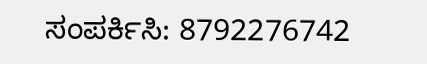ಸಂಪರ್ಕಿಸಿ: 8792276742